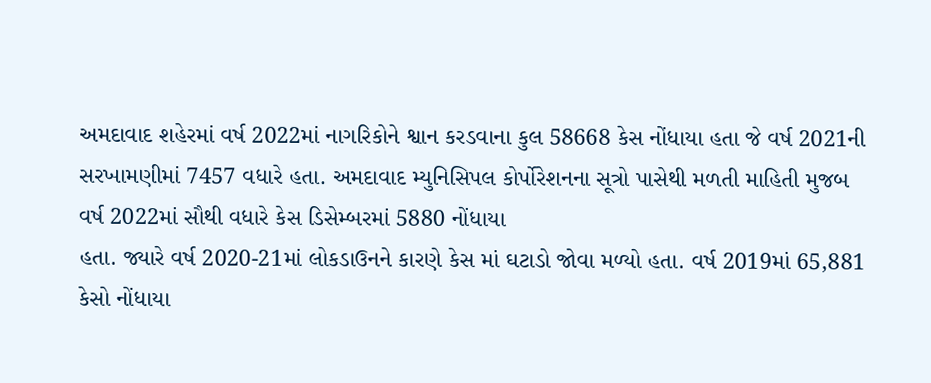અમદાવાદ શહેરમાં વર્ષ 2022માં નાગરિકોને શ્વાન કરડવાના કુલ 58668 કેસ નોંધાયા હતા જે વર્ષ 2021ની સરખામણીમાં 7457 વધારે હતા. અમદાવાદ મ્યુનિસિપલ કોર્પોરેશનના સૂત્રો પાસેથી મળતી માહિતી મુજબ વર્ષ 2022માં સૌથી વધારે કેસ ડિસેમ્બરમાં 5880 નોંધાયા
હતા. જ્યારે વર્ષ 2020-21માં લોકડાઉનને કારણે કેસ માં ઘટાડો જોવા મળ્યો હતા. વર્ષ 2019માં 65,881 કેસો નોંધાયા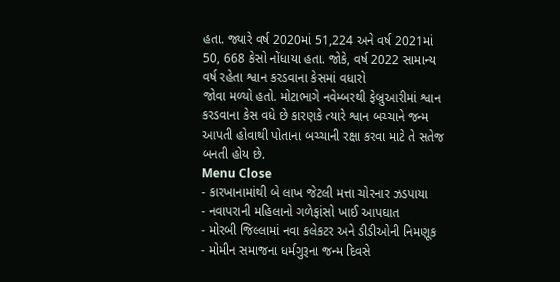હતા. જ્યારે વર્ષ 2020માં 51,224 અને વર્ષ 2021માં 50, 668 કેસો નોંધાયા હતા. જોકે, વર્ષ 2022 સામાન્ય વર્ષ રહેતા શ્વાન કરડવાના કેસમાં વધારો
જોવા મળ્યો હતો. મોટાભાગે નવેમ્બરથી ફેબ્રુઆરીમાં શ્વાન કરડવાના કેસ વધે છે કારણકે ત્યારે શ્વાન બચ્ચાને જન્મ આપતી હોવાથી પોતાના બચ્ચાની રક્ષા કરવા માટે તે સતેજ બનતી હોય છે.
Menu Close
- કારખાનામાંથી બે લાખ જેટલી મત્તા ચોરનાર ઝડપાયા
- નવાપરાની મહિલાનો ગળેફાંસો ખાઈ આપઘાત
- મોરબી જિલ્લામાં નવા કલેકટર અને ડીડીઓની નિમણૂક
- મોમીન સમાજના ધર્મગુરૂના જન્મ દિવસે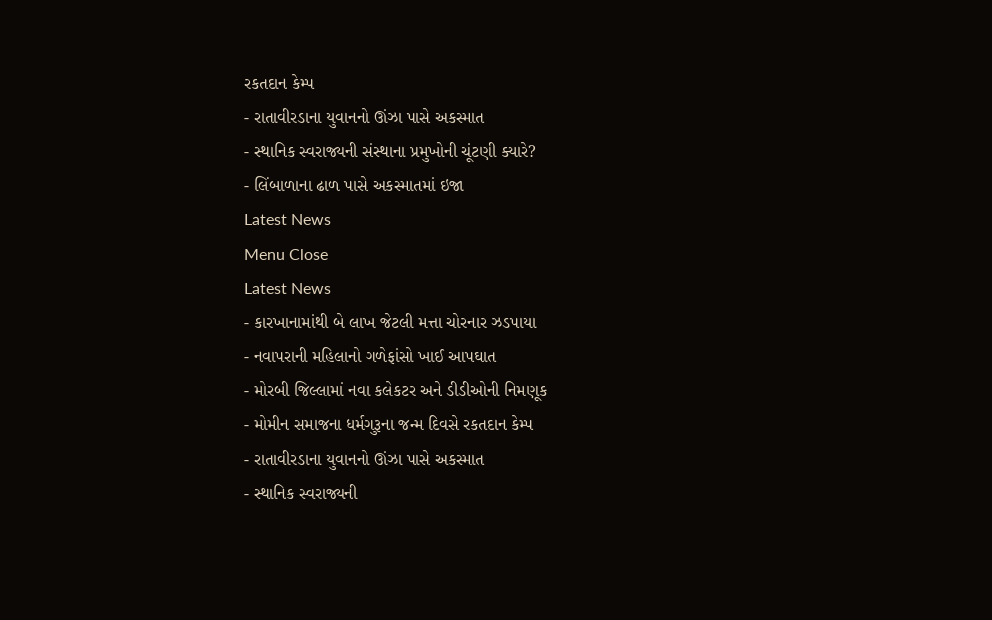રકતદાન કેમ્પ
- રાતાવીરડાના યુવાનનો ઊંઝા પાસે અકસ્માત
- સ્થાનિક સ્વરાજ્યની સંસ્થાના પ્રમુખોની ચૂંટણી ક્યારે?
- લિંબાળાના ઢાળ પાસે અકસ્માતમાં ઇજા
Latest News
Menu Close
Latest News
- કારખાનામાંથી બે લાખ જેટલી મત્તા ચોરનાર ઝડપાયા
- નવાપરાની મહિલાનો ગળેફાંસો ખાઈ આપઘાત
- મોરબી જિલ્લામાં નવા કલેકટર અને ડીડીઓની નિમણૂક
- મોમીન સમાજના ધર્મગુરૂના જન્મ દિવસે રકતદાન કેમ્પ
- રાતાવીરડાના યુવાનનો ઊંઝા પાસે અકસ્માત
- સ્થાનિક સ્વરાજ્યની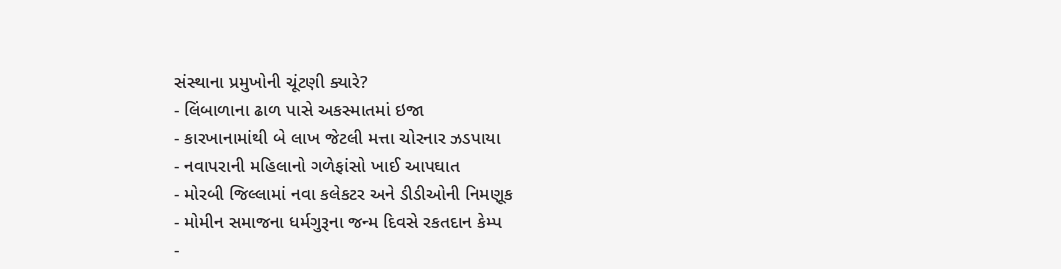સંસ્થાના પ્રમુખોની ચૂંટણી ક્યારે?
- લિંબાળાના ઢાળ પાસે અકસ્માતમાં ઇજા
- કારખાનામાંથી બે લાખ જેટલી મત્તા ચોરનાર ઝડપાયા
- નવાપરાની મહિલાનો ગળેફાંસો ખાઈ આપઘાત
- મોરબી જિલ્લામાં નવા કલેકટર અને ડીડીઓની નિમણૂક
- મોમીન સમાજના ધર્મગુરૂના જન્મ દિવસે રકતદાન કેમ્પ
-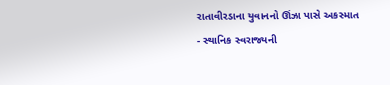રાતાવીરડાના યુવાનનો ઊંઝા પાસે અકસ્માત
- સ્થાનિક સ્વરાજ્યની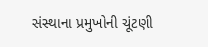સંસ્થાના પ્રમુખોની ચૂંટણી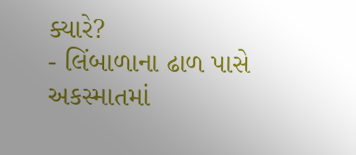ક્યારે?
- લિંબાળાના ઢાળ પાસે અકસ્માતમાં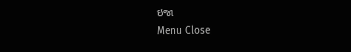ઇજા
Menu Close